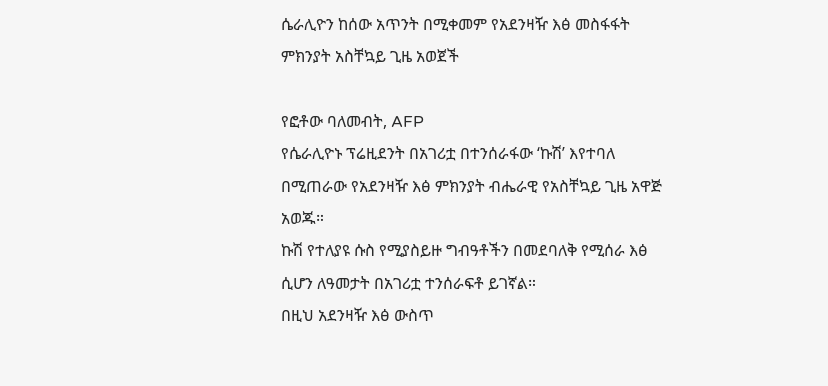ሴራሊዮን ከሰው አጥንት በሚቀመም የአደንዛዥ እፅ መስፋፋት ምክንያት አስቸኳይ ጊዜ አወጀች

የፎቶው ባለመብት, AFP
የሴራሊዮኑ ፕሬዚደንት በአገሪቷ በተንሰራፋው ‘ኩሽ’ እየተባለ በሚጠራው የአደንዛዥ እፅ ምክንያት ብሔራዊ የአስቸኳይ ጊዜ አዋጅ አወጁ።
ኩሽ የተለያዩ ሱስ የሚያስይዙ ግብዓቶችን በመደባለቅ የሚሰራ እፅ ሲሆን ለዓመታት በአገሪቷ ተንሰራፍቶ ይገኛል።
በዚህ አደንዛዥ እፅ ውስጥ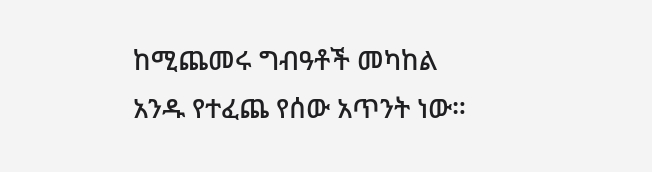ከሚጨመሩ ግብዓቶች መካከል አንዱ የተፈጨ የሰው አጥንት ነው።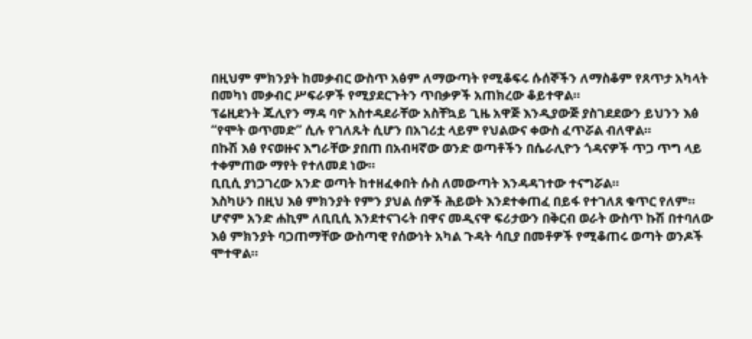በዚህም ምክንያት ከመቃብር ውስጥ አፅም ለማውጣት የሚቆፍሩ ሱሰኞችን ለማስቆም የጸጥታ አካላት በመካነ መቃብር ሥፍራዎች የሚያደርጉትን ጥበቃዎች አጠክረው ቆይተዋል።
ፕሬዚደንት ጁሊየን ማዳ ባዮ አስተዳደራቸው አስቸኳይ ጊዜ አዋጅ እንዲያውጅ ያስገደደውን ይህንን እፅ “የሞት ወጥመድ” ሲሉ የገለጹት ሲሆን በአገሪቷ ላይም የህልውና ቀውስ ፈጥሯል ብለዋል።
በኩሽ እፅ የናወዙና እግራቸው ያበጠ በአብዛኛው ወንድ ወጣቶችን በሴራሊዮን ጎዳናዎች ጥጋ ጥግ ላይ ተቀምጠው ማየት የተለመደ ነው።
ቢቢሲ ያነጋገረው አንድ ወጣት ከተዘፈቀበት ሱስ ለመውጣት እንዳዳገተው ተናግሯል።
እስካሁን በዚህ እፅ ምክንያት የምን ያህል ሰዎች ሕይወት እንደተቀጠፈ በይፋ የተገለጸ ቁጥር የለም።
ሆኖም አንድ ሐኪም ለቢቢሲ እንደተናገሩት በዋና መዲናዋ ፍሪታውን በቅርብ ወራት ውስጥ ኩሽ በተባለው እፅ ምክንያት ባጋጠማቸው ውስጣዊ የሰውነት አካል ጉዳት ሳቢያ በመቶዎች የሚቆጠሩ ወጣት ወንዶች ሞተዋል።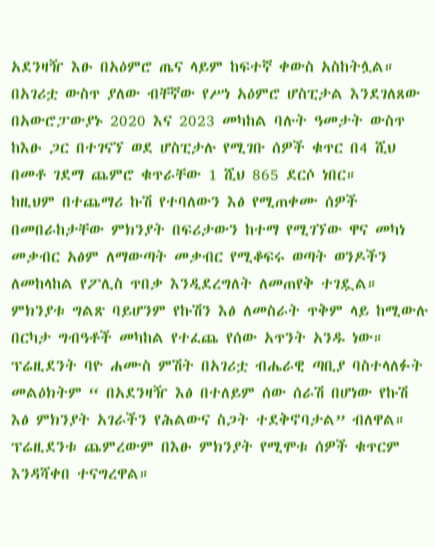አደንዛዥ እፁ በአዕምሮ ጤና ላይም ከፍተኛ ቀውስ አስከትሏል።
በአገሪቷ ውስጥ ያለው ብቸኛው የሥነ አዕምሮ ሆስፒታል እንደገለጸው በአውሮፓውያኑ 2020 እና 2023 መካከል ባሉት ዓመታት ውስጥ ከእፁ ጋር በተገናኘ ወደ ሆስፒታሉ የሚገቡ ሰዎች ቁጥር በ4 ሺህ በመቶ ገደማ ጨምሮ ቁጥራቸው 1 ሺህ 865 ደርሶ ነበር።
ከዚህም በተጨማሪ ኩሽ የተባለውን እፅ የሚጠቀሙ ሰዎች በመበራከታቸው ምክንያት በፍሪታውን ከተማ የሚገኘው ዋና መካነ መቃብር አፅም ለማውጣት መቃብር የሚቆፍሩ ወጣት ወንዶችን ለመከላከል የፖሊስ ጥበቃ እንዲደረግለት ለመጠየቅ ተገዷል።
ምክንያቱ ግልጽ ባይሆንም የኩሽን እፅ ለመስራት ጥቅም ላይ ከሚውሉ በርካታ ግብዓቶች መካከል የተፈጨ የሰው አጥንት አንዱ ነው።
ፕሬዚደንት ባዮ ሐሙስ ምሽት በአገሪቷ ብሔራዊ ጣቢያ ባስተላለፉት መልዕክትም “ በአደንዛዥ እፅ በተለይም ሰው ሰራሽ በሆነው የኩሽ እፅ ምክንያት አገራችን የሕልውና ስጋት ተደቅኖባታል” ብለዋል።
ፕሬዚደንቱ ጨምረውም በእፁ ምክንያት የሚሞቱ ሰዎች ቁጥርም እንዳሻቀበ ተናግረዋል።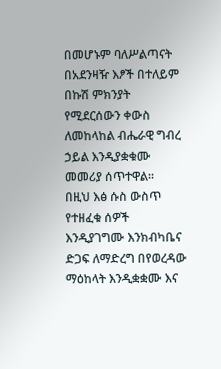በመሆኑም ባለሥልጣናት በአደንዛዥ እፆች በተለይም በኩሽ ምክንያት የሚደርሰውን ቀውስ ለመከላከል ብሔራዊ ግብረ ኃይል እንዲያቋቁሙ መመሪያ ሰጥተዋል።
በዚህ እፅ ሱስ ውስጥ የተዘፈቁ ሰዎች እንዲያገግሙ እንክብካቤና ድጋፍ ለማድረግ በየወረዳው ማዕከላት እንዲቋቋሙ እና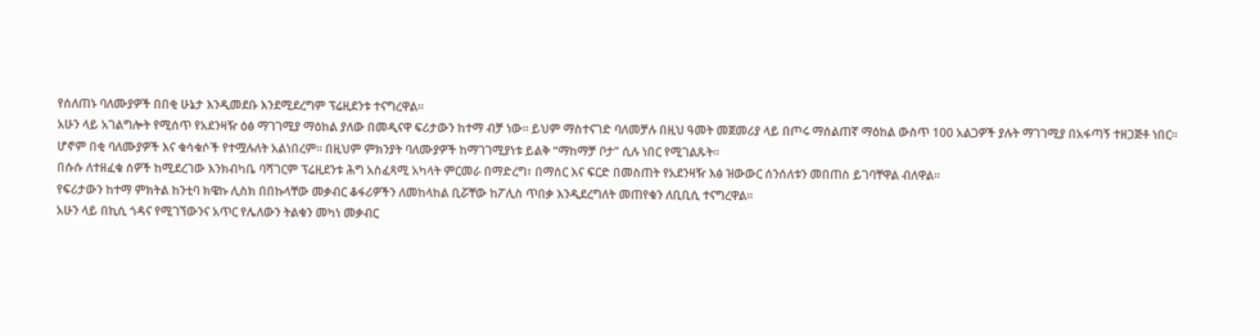የሰለጠኑ ባለሙያዎች በበቂ ሁኔታ እንዲመደቡ እንደሚደረግም ፕሬዚደንቱ ተናግረዋል።
አሁን ላይ አገልግሎት የሚሰጥ የአደንዛዥ ዕፅ ማገገሚያ ማዕከል ያለው በመዲናዋ ፍሪታውን ከተማ ብቻ ነው። ይህም ማስተናገድ ባለመቻሉ በዚህ ዓመት መጀመሪያ ላይ በጦሩ ማሰልጠኛ ማዕከል ውስጥ 100 አልጋዎች ያሉት ማገገሚያ በአፋጣኝ ተዘጋጅቶ ነበር።
ሆኖም በቂ ባለሙያዎች እና ቁሳቁሶች የተሟሉለት አልነበረም። በዚህም ምክንያት ባለሙያዎች ከማገገሚያነቱ ይልቅ “ማከማቻ ቦታ” ሲሉ ነበር የሚገልጹት።
በሱሱ ለተዘፈቁ ሰዎች ከሚደረገው እንክብካቤ ባሻገርም ፕሬዚደንቱ ሕግ አስፈጻሚ አካላት ምርመራ በማድረግ፣ በማሰር እና ፍርድ በመስጠት የአደንዛዥ እፅ ዝውውር ሰንሰለቱን መበጠስ ይገባቸዋል ብለዋል።
የፍሪታውን ከተማ ምክትል ከንቲባ ክዌኩ ሊስክ በበኩላቸው መቃብር ቆፋሪዎችን ለመከላከል ቢሯቸው ከፖሊስ ጥበቃ እንዲደረግለት መጠየቁን ለቢቢሲ ተናግረዋል።
አሁን ላይ በኪሲ ጎዳና የሚገኘውንና አጥር የሌለውን ትልቁን መካነ መቃብር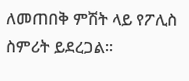ለመጠበቅ ምሽት ላይ የፖሊስ ስምሪት ይደረጋል።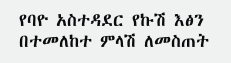የባዮ አስተዳደር የኩሽ እፅን በተመለከተ ምላሽ ለመስጠት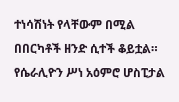ተነሳሽነት የላቸውም በሚል በበርካቶች ዘንድ ሲተች ቆይቷል።
የሴራሊዮን ሥነ አዕምሮ ሆስፒታል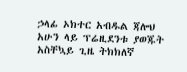ኃላፊ ኦክተር አብዱል ጃሎህ አሁን ላይ ፕሬዚደንቱ ያወጁት አስቸኳይ ጊዜ ትክክለኛ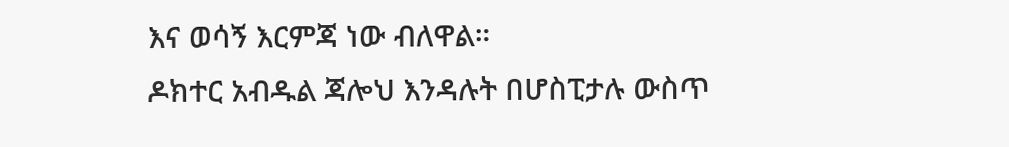እና ወሳኝ እርምጃ ነው ብለዋል።
ዶክተር አብዱል ጃሎህ እንዳሉት በሆስፒታሉ ውስጥ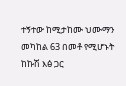ተኝተው ከሚታከሙ ህሙማን መካከል 63 በመቶ የሚሆኑት ከኩሽ እፅ ጋር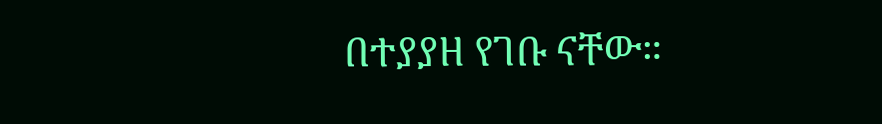በተያያዘ የገቡ ናቸው።